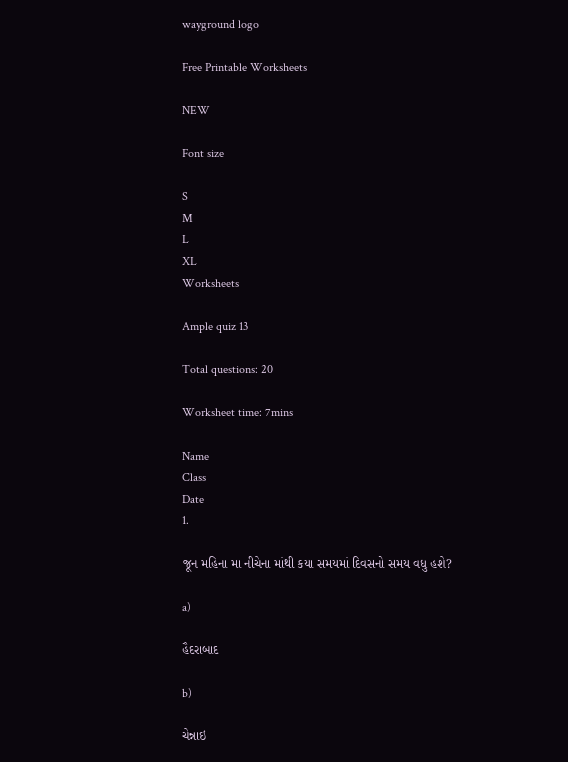wayground logo

Free Printable Worksheets

NEW

Font size

S
M
L
XL
Worksheets

Ample quiz 13

Total questions: 20

Worksheet time: 7mins

Name
Class
Date
1.

જૂન મહિના મા નીચેના માંથી કયા સમયમાં દિવસનો સમય વધુ હશે?

a)

હૈદરાબાદ

b)

ચેન્નાઇ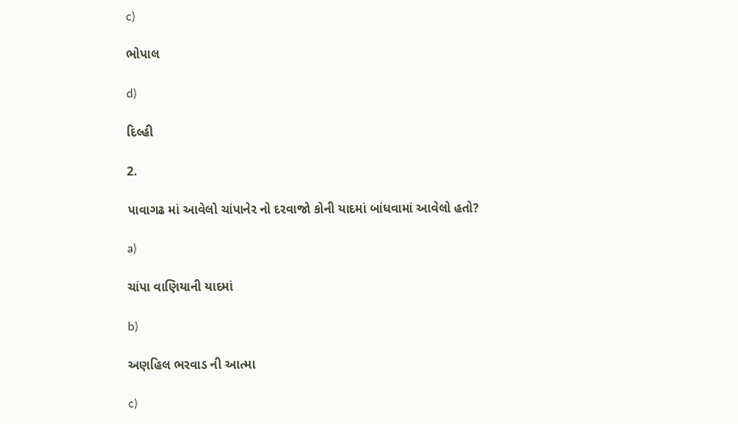c)

ભોપાલ

d)

દિલ્હી

2.

પાવાગઢ માં આવેલો ચાંપાનેર નો દરવાજો કોની યાદમાં બાંધવામાં આવેલો હતો?

a)

ચાંપા વાણિયાની યાદમાં

b)

અણહિલ ભરવાડ ની આત્મા

c)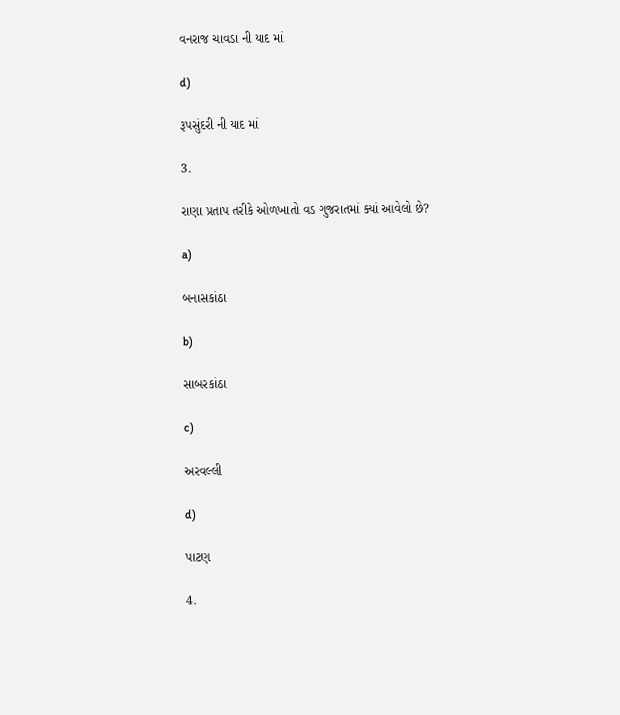વનરાજ ચાવડા ની યાદ માં

d)

રૂપસુંદરી ની યાદ માં

3.

રાણા પ્રતાપ તરીકે ઓળખાતો વડ ગુજરાતમાં ક્યાં આવેલો છે?

a)

બનાસકાંઠા

b)

સાબરકાંઠા

c)

અરવલ્લી

d)

પાટણ

4.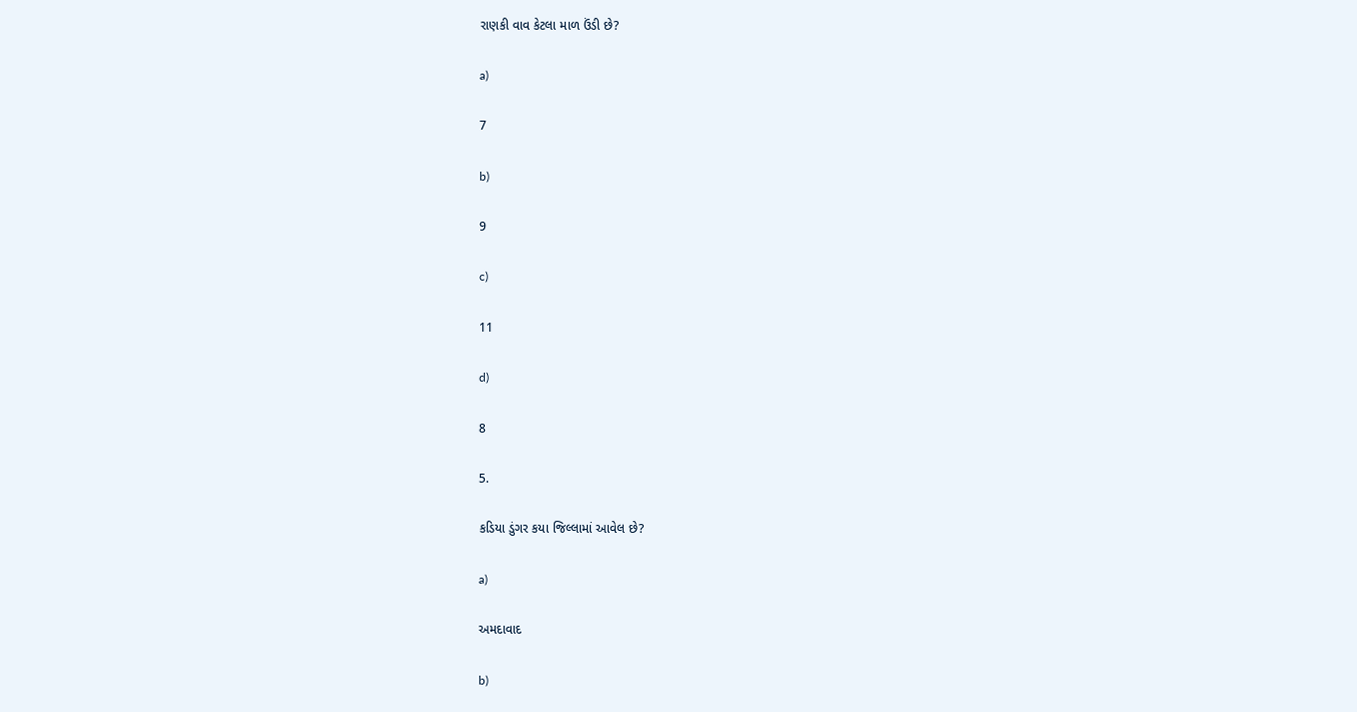રાણકી વાવ કેટલા માળ ઉંડી છે?

a)

7

b)

9

c)

11

d)

8

5.

કડિયા ડુંગર કયા જિલ્લામાં આવેલ છે?

a)

અમદાવાદ

b)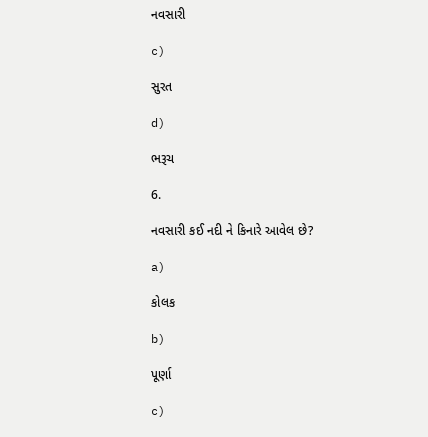નવસારી

c)

સુરત

d)

ભરૂચ

6.

નવસારી કઈ નદી ને કિનારે આવેલ છે?

a)

કોલક

b)

પૂર્ણા

c)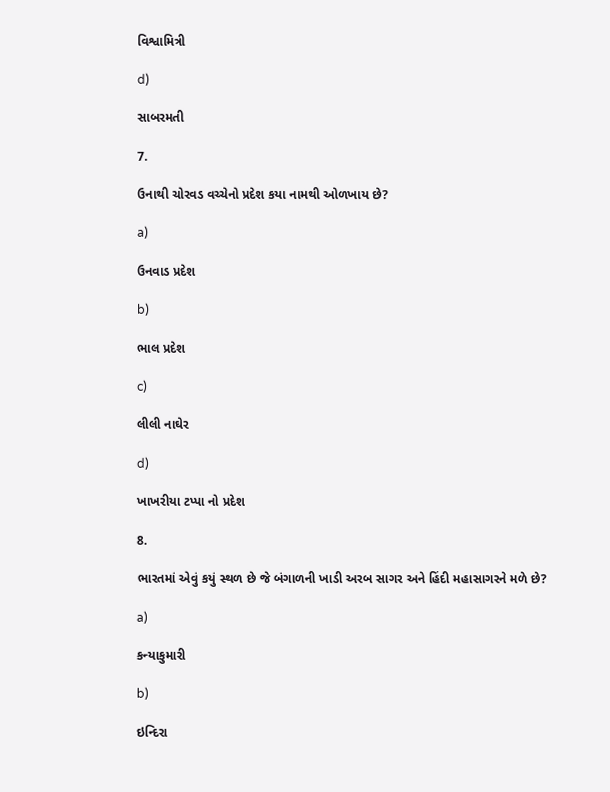વિશ્વામિત્રી

d)

સાબરમતી

7.

ઉનાથી ચોરવડ વચ્ચેનો પ્રદેશ કયા નામથી ઓળખાય છે?

a)

ઉનવાડ પ્રદેશ

b)

ભાલ પ્રદેશ

c)

લીલી નાઘેર

d)

ખાખરીયા ટપ્પા નો પ્રદેશ

8.

ભારતમાં એવું કયું સ્થળ છે જે બંગાળની ખાડી અરબ સાગર અને હિંદી મહાસાગરને મળે છે?

a)

કન્યાકુમારી

b)

ઇન્દિરા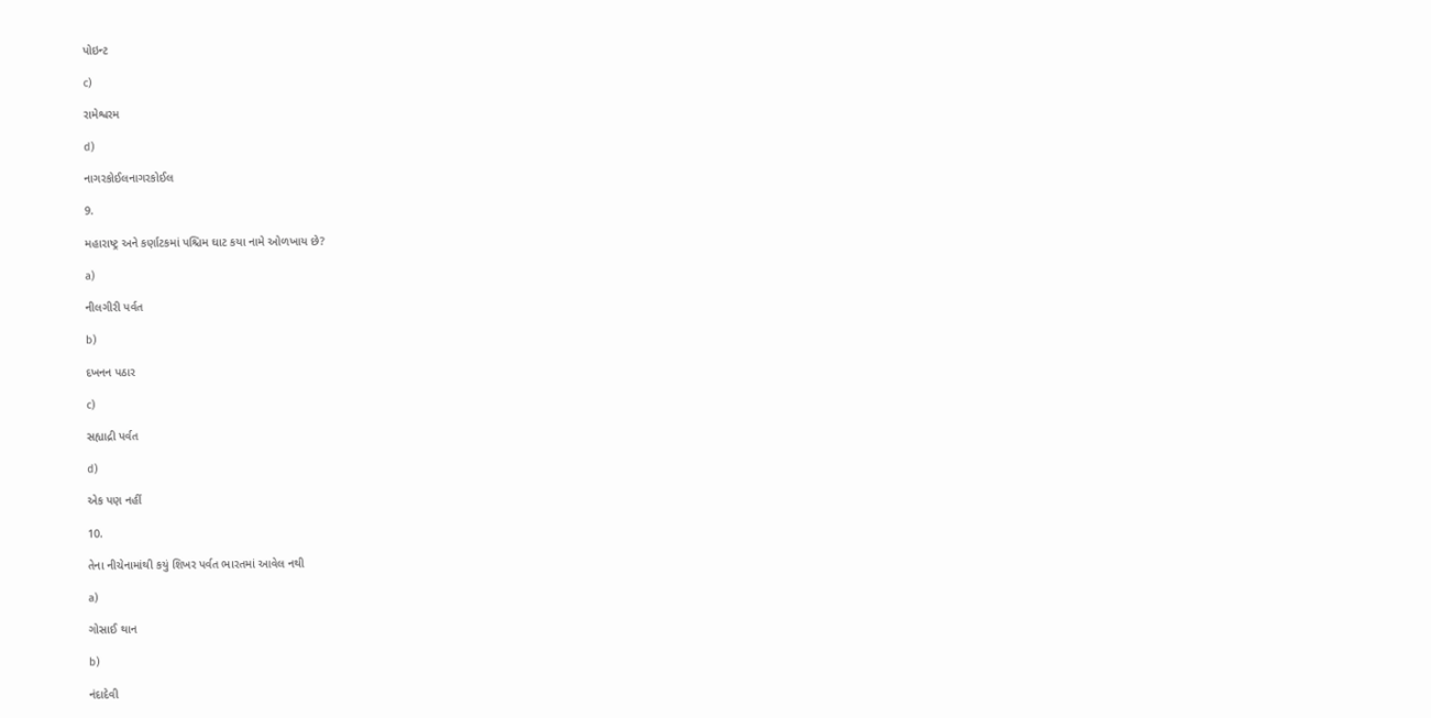પોઇન્ટ

c)

રામેશ્વરમ

d)

નાગરકોઈલનાગરકોઈલ

9.

મહારાષ્ટ્ર અને કર્ણાટકમાં પશ્ચિમ ઘાટ કયા નામે ઓળખાય છે?

a)

નીલગીરી પર્વત

b)

દખનન પઠાર

c)

સહ્યાદ્રી પર્વત

d)

એક પણ નહીં

10.

તેના નીચેનામાંથી કયું શિખર પર્વત ભારતમાં આવેલ નથી

a)

ગોસાઈ થાન

b)

નંદાદેવી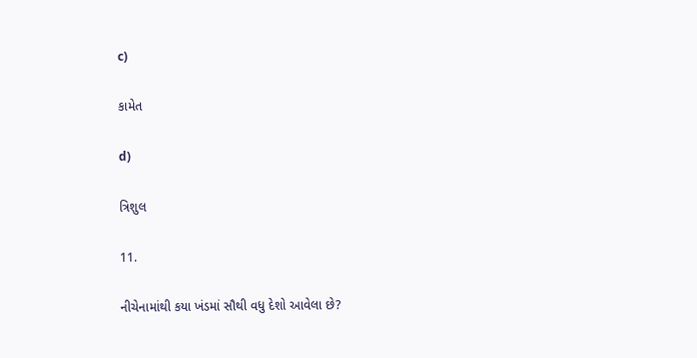c)

કામેત

d)

ત્રિશુલ

11.

નીચેનામાંથી કયા ખંડમાં સૌથી વધુ દેશો આવેલા છે?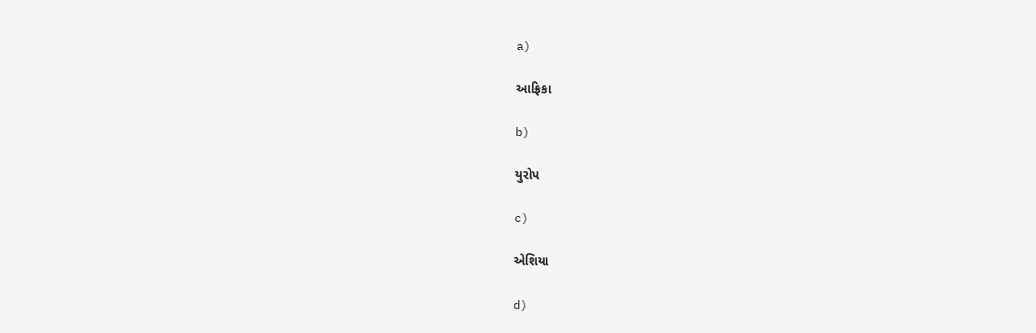a)

આફ્રિકા

b)

યુરોપ

c)

એશિયા

d)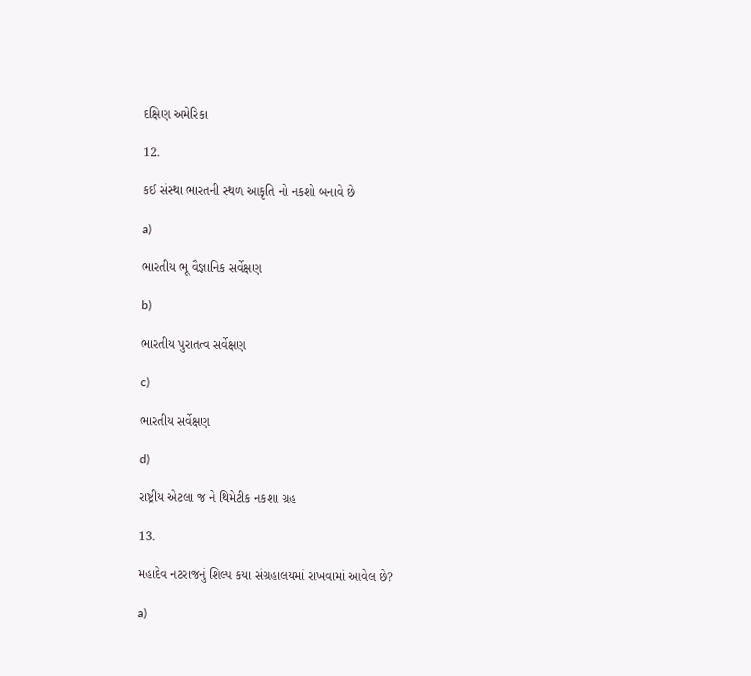દક્ષિણ અમેરિકા

12.

કઈ સંસ્થા ભારતની સ્થળ આકૃતિ નો નકશો બનાવે છે

a)

ભારતીય ભૂ વૈજ્ઞાનિક સર્વેક્ષણ

b)

ભારતીય પુરાતત્વ સર્વેક્ષણ

c)

ભારતીય સર્વેક્ષણ

d)

રાષ્ટ્રીય એટલા જ ને થિમેટીક નકશા ગ્રહ

13.

મહાદેવ નટરાજનું શિલ્પ કયા સંગ્રહાલયમાં રાખવામાં આવેલ છે?

a)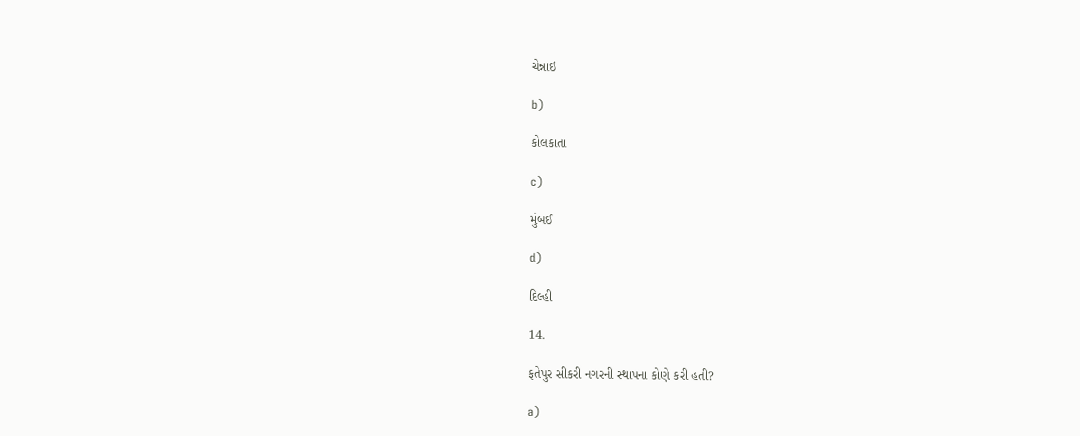ચેન્નાઇ

b)

કોલકાતા

c)

મુંબઈ

d)

દિલ્હી

14.

ફતેપુર સીકરી નગરની સ્થાપના કોણે કરી હતી?

a)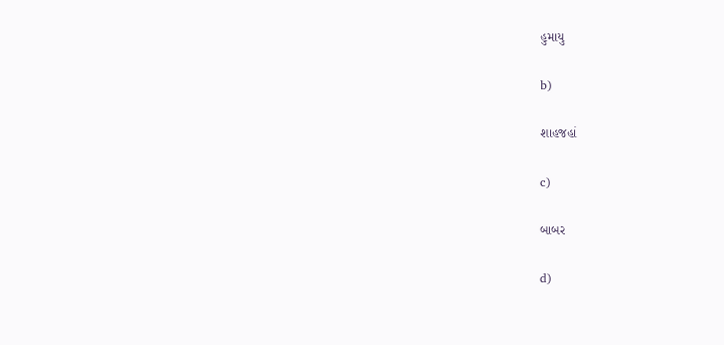હુમાયુ

b)

શાહજહાં

c)

બાબર

d)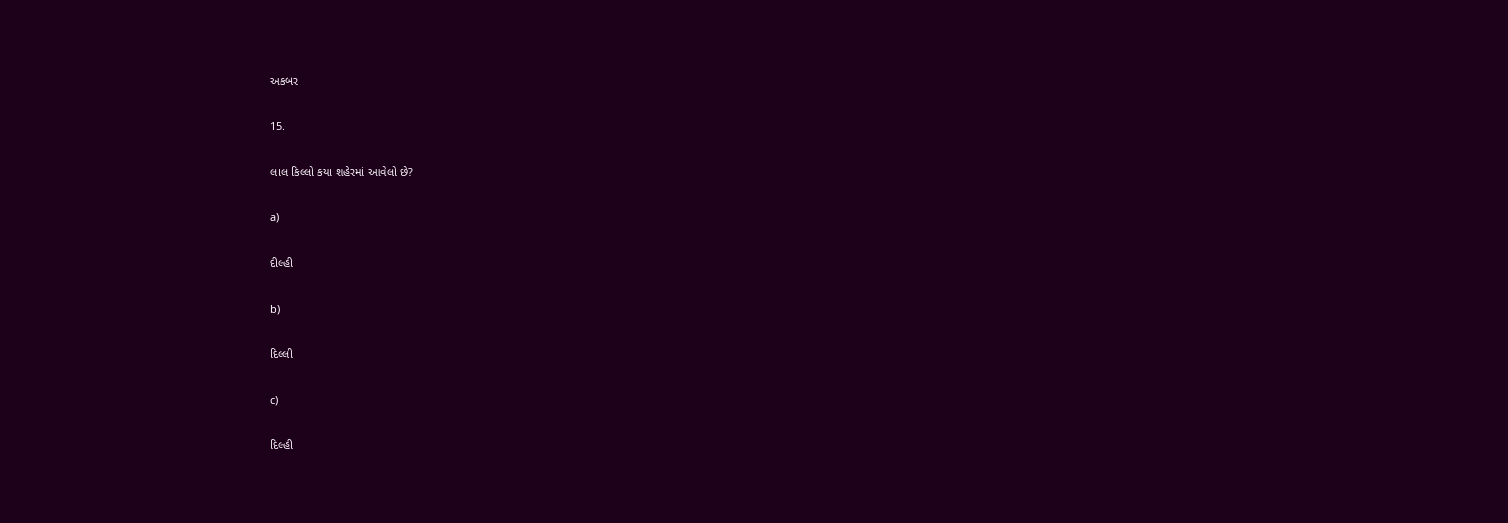અકબર

15.

લાલ કિલ્લો કયા શહેરમાં આવેલો છે?

a)

દીલ્હી

b)

દિલ્લી

c)

દિલ્હી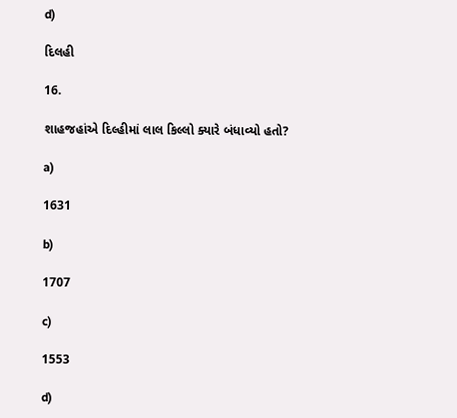d)

દિલહી

16.

શાહજહાંએ દિલ્હીમાં લાલ કિલ્લો ક્યારે બંધાવ્યો હતો?

a)

1631

b)

1707

c)

1553

d)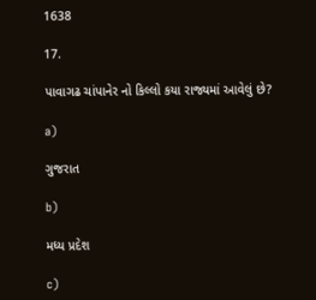1638

17.

પાવાગઢ ચાંપાનેર નો કિલ્લો કયા રાજ્યમાં આવેલું છે?

a)

ગુજરાત

b)

મધ્ય પ્રદેશ

c)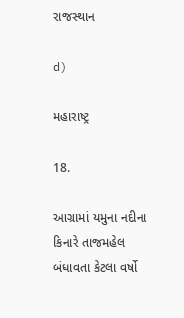રાજસ્થાન

d)

મહારાષ્ટ્ર

18.

આગ્રામાં યમુના નદીના કિનારે તાજમહેલ બંધાવતા કેટલા વર્ષો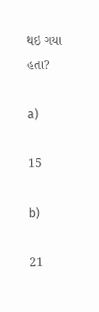થઇ ગયા હતા?

a)

15

b)

21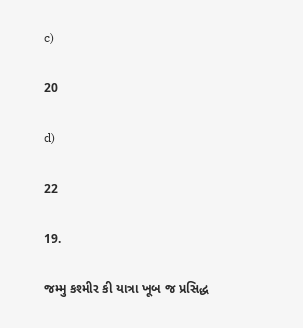c)

20

d)

22

19.

જમ્મુ કશ્મીર કી યાત્રા ખૂબ જ પ્રસિદ્ધ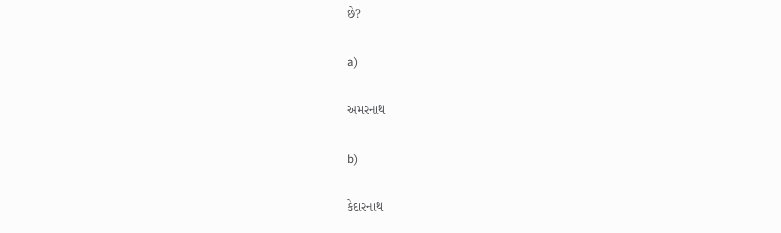છે?

a)

અમરનાથ

b)

કેદારનાથ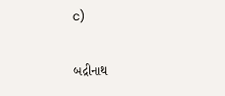c)

બદ્રીનાથ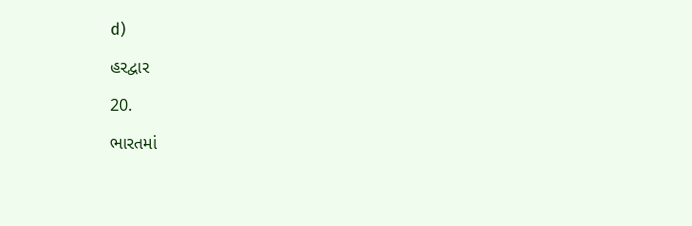d)

હરદ્વાર

20.

ભારતમાં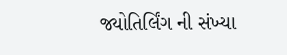જ્યોતિર્લિંગ ની સંખ્યા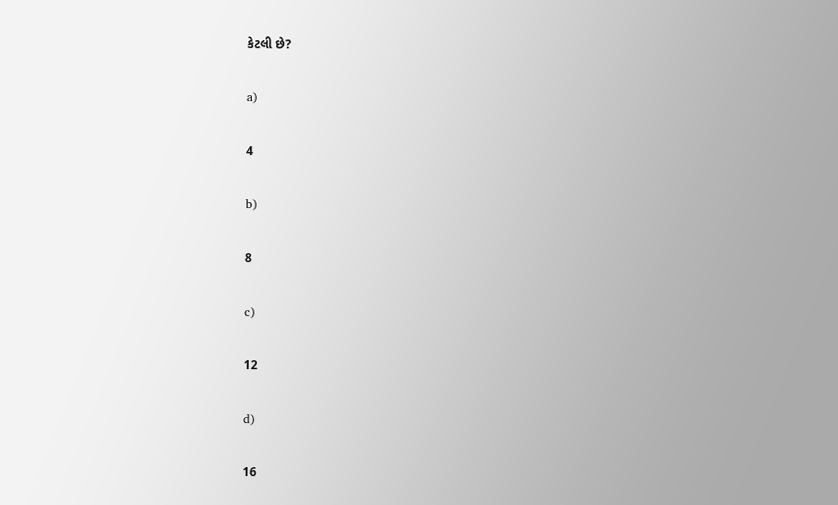કેટલી છે?

a)

4

b)

8

c)

12

d)

16